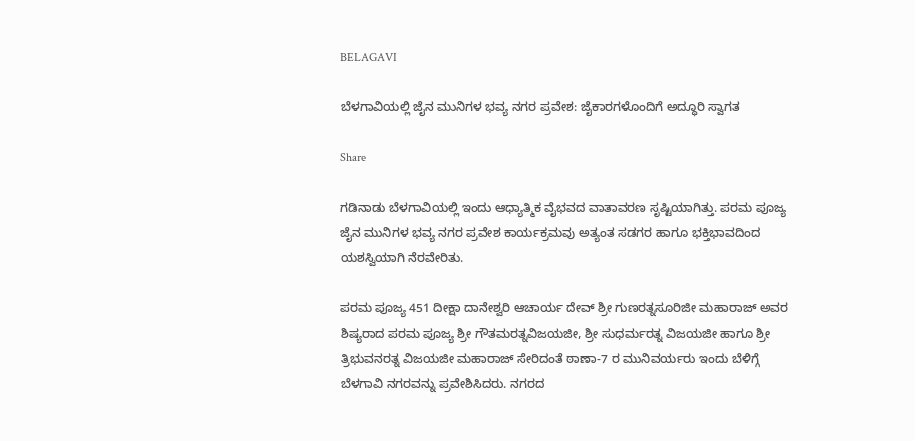BELAGAVI

ಬೆಳಗಾವಿಯಲ್ಲಿ ಜೈನ ಮುನಿಗಳ ಭವ್ಯ ನಗರ ಪ್ರವೇಶ: ಜೈಕಾರಗಳೊಂದಿಗೆ ಅದ್ಧೂರಿ ಸ್ವಾಗತ

Share

ಗಡಿನಾಡು ಬೆಳಗಾವಿಯಲ್ಲಿ ಇಂದು ಆಧ್ಯಾತ್ಮಿಕ ವೈಭವದ ವಾತಾವರಣ ಸೃಷ್ಟಿಯಾಗಿತ್ತು. ಪರಮ ಪೂಜ್ಯ ಜೈನ ಮುನಿಗಳ ಭವ್ಯ ನಗರ ಪ್ರವೇಶ ಕಾರ್ಯಕ್ರಮವು ಅತ್ಯಂತ ಸಡಗರ ಹಾಗೂ ಭಕ್ತಿಭಾವದಿಂದ ಯಶಸ್ವಿಯಾಗಿ ನೆರವೇರಿತು.

ಪರಮ ಪೂಜ್ಯ 451 ದೀಕ್ಷಾ ದಾನೇಶ್ವರಿ ಆಚಾರ್ಯ ದೇವ್ ಶ್ರೀ ಗುಣರತ್ನಸೂರಿಜೀ ಮಹಾರಾಜ್ ಅವರ ಶಿಷ್ಯರಾದ ಪರಮ ಪೂಜ್ಯ ಶ್ರೀ ಗೌತಮರತ್ನವಿಜಯಜೀ, ಶ್ರೀ ಸುಧರ್ಮರತ್ನ ವಿಜಯಜೀ ಹಾಗೂ ಶ್ರೀ ತ್ರಿಭುವನರತ್ನ ವಿಜಯಜೀ ಮಹಾರಾಜ್ ಸೇರಿದಂತೆ ಠಾಣಾ-7 ರ ಮುನಿವರ್ಯರು ಇಂದು ಬೆಳಿಗ್ಗೆ ಬೆಳಗಾವಿ ನಗರವನ್ನು ಪ್ರವೇಶಿಸಿದರು. ನಗರದ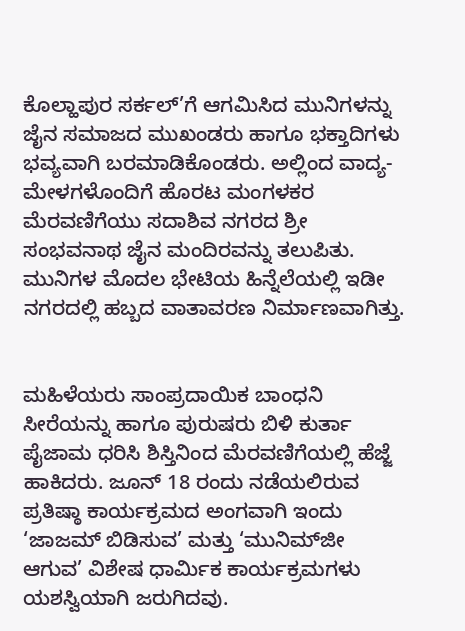ಕೊಲ್ಹಾಪುರ ಸರ್ಕಲ್’ಗೆ ಆಗಮಿಸಿದ ಮುನಿಗಳನ್ನು ಜೈನ ಸಮಾಜದ ಮುಖಂಡರು ಹಾಗೂ ಭಕ್ತಾದಿಗಳು ಭವ್ಯವಾಗಿ ಬರಮಾಡಿಕೊಂಡರು. ಅಲ್ಲಿಂದ ವಾದ್ಯ-ಮೇಳಗಳೊಂದಿಗೆ ಹೊರಟ ಮಂಗಳಕರ ಮೆರವಣಿಗೆಯು ಸದಾಶಿವ ನಗರದ ಶ್ರೀ ಸಂಭವನಾಥ ಜೈನ ಮಂದಿರವನ್ನು ತಲುಪಿತು. ಮುನಿಗಳ ಮೊದಲ ಭೇಟಿಯ ಹಿನ್ನೆಲೆಯಲ್ಲಿ ಇಡೀ ನಗರದಲ್ಲಿ ಹಬ್ಬದ ವಾತಾವರಣ ನಿರ್ಮಾಣವಾಗಿತ್ತು.


ಮಹಿಳೆಯರು ಸಾಂಪ್ರದಾಯಿಕ ಬಾಂಧನಿ ಸೀರೆಯನ್ನು ಹಾಗೂ ಪುರುಷರು ಬಿಳಿ ಕುರ್ತಾ ಪೈಜಾಮ ಧರಿಸಿ ಶಿಸ್ತಿನಿಂದ ಮೆರವಣಿಗೆಯಲ್ಲಿ ಹೆಜ್ಜೆ ಹಾಕಿದರು. ಜೂನ್ 18 ರಂದು ನಡೆಯಲಿರುವ ಪ್ರತಿಷ್ಠಾ ಕಾರ್ಯಕ್ರಮದ ಅಂಗವಾಗಿ ಇಂದು ‘ಜಾಜಮ್ ಬಿಡಿಸುವ’ ಮತ್ತು ‘ಮುನಿಮ್‌ಜೀ ಆಗುವ’ ವಿಶೇಷ ಧಾರ್ಮಿಕ ಕಾರ್ಯಕ್ರಮಗಳು ಯಶಸ್ವಿಯಾಗಿ ಜರುಗಿದವು.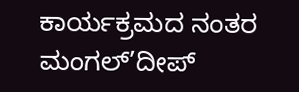ಕಾರ್ಯಕ್ರಮದ ನಂತರ ಮಂಗಲ್’ದೀಪ್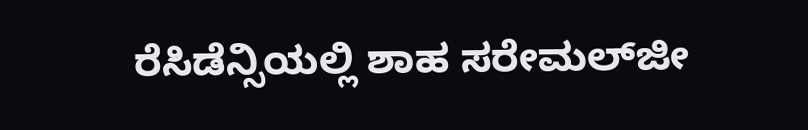ರೆಸಿಡೆನ್ಸಿಯಲ್ಲಿ ಶಾಹ ಸರೇಮಲ್‌ಜೀ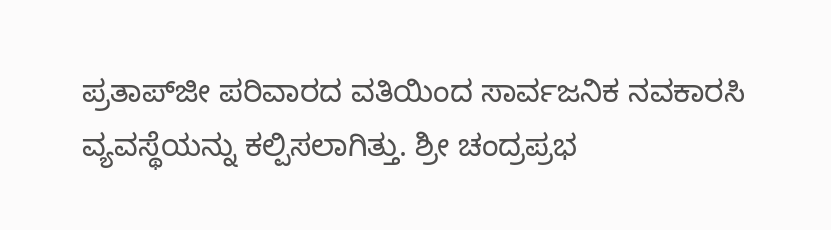ಪ್ರತಾಪ್‌ಜೀ ಪರಿವಾರದ ವತಿಯಿಂದ ಸಾರ್ವಜನಿಕ ನವಕಾರಸಿ ವ್ಯವಸ್ಥೆಯನ್ನು ಕಲ್ಪಿಸಲಾಗಿತ್ತು. ಶ್ರೀ ಚಂದ್ರಪ್ರಭ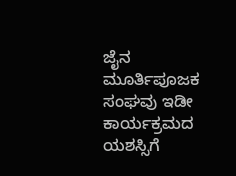ಜೈನ ಮೂರ್ತಿಪೂಜಕ ಸಂಘವು ಇಡೀ ಕಾರ್ಯಕ್ರಮದ ಯಶಸ್ಸಿಗೆ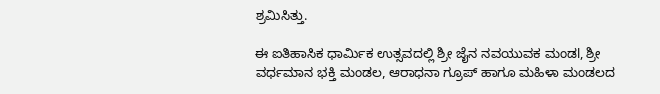ಶ್ರಮಿಸಿತ್ತು.

ಈ ಐತಿಹಾಸಿಕ ಧಾರ್ಮಿಕ ಉತ್ಸವದಲ್ಲಿ ಶ್ರೀ ಜೈನ ನವಯುವಕ ಮಂಡl, ಶ್ರೀ ವರ್ಧಮಾನ ಭಕ್ತಿ ಮಂಡಲ, ಆರಾಧನಾ ಗ್ರೂಪ್ ಹಾಗೂ ಮಹಿಳಾ ಮಂಡಲದ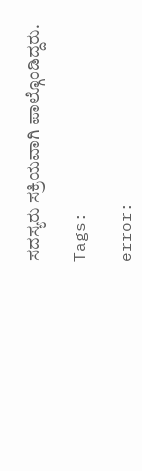ಸದಸ್ಯರು ಸಕ್ರಿಯವಾಗಿ ಪಾಲ್ಗೊಂಡಿದ್ದರು.

Tags:

error: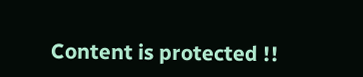Content is protected !!